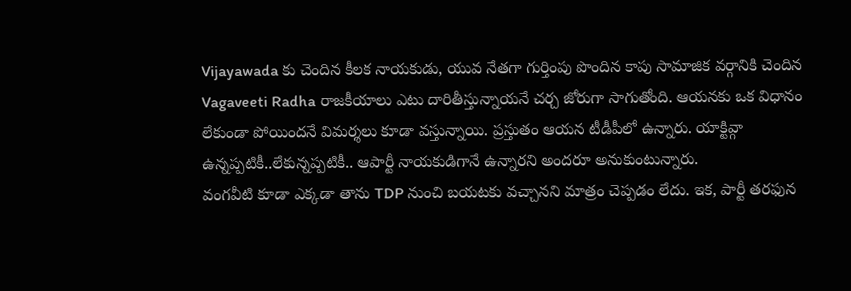Vijayawada కు చెందిన కీలక నాయకుడు, యువ నేతగా గుర్తింపు పొందిన కాపు సామాజిక వర్గానికి చెందిన Vagaveeti Radha రాజకీయాలు ఎటు దారితీస్తున్నాయనే చర్చ జోరుగా సాగుతోంది. ఆయనకు ఒక విధానం లేకుండా పోయిందనే విమర్శలు కూడా వస్తున్నాయి. ప్రస్తుతం ఆయన టీడీపీలో ఉన్నారు. యాక్టివ్గా ఉన్నప్పటికీ..లేకున్నప్పటికీ.. ఆపార్టీ నాయకుడిగానే ఉన్నారని అందరూ అనుకుంటున్నారు.
వంగవీటి కూడా ఎక్కడా తాను TDP నుంచి బయటకు వచ్చానని మాత్రం చెప్పడం లేదు. ఇక, పార్టీ తరఫున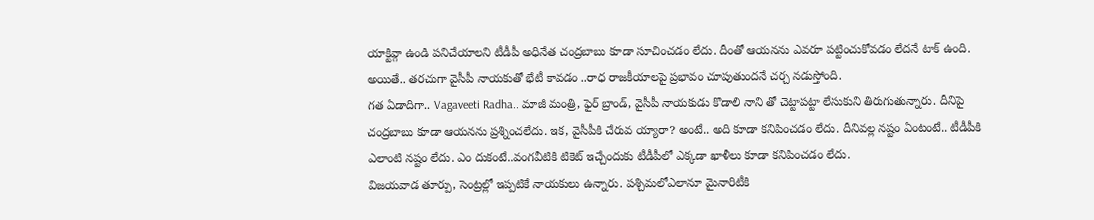యాక్టివ్గా ఉండి పనిచేయాలని టీడీపీ అధినేత చంద్రబాబు కూడా సూచించడం లేదు. దీంతో ఆయనను ఎవరూ పట్టించుకోవడం లేదనే టాక్ ఉంది. అయితే.. తరచుగా వైసీపీ నాయకుతో భేటీ కావడం ..రాధ రాజకీయాలపై ప్రభావం చూపుతుందనే చర్చ నడుస్తోంది.
గత ఏడాదిగా.. Vagaveeti Radha.. మాజీ మంత్రి, ఫైర్ బ్రాండ్, వైసీపీ నాయకుడు కొడాలి నాని తో చెట్టాపట్టా లేసుకుని తిరుగుతున్నారు. దీనిపై చంద్రబాబు కూడా ఆయనను ప్రశ్నించలేదు. ఇక, వైసీపీకి చేరువ య్యారా? అంటే.. అది కూడా కనిపించడం లేదు. దీనివల్ల నష్టం ఏంటంటే.. టీడీపీకి ఎలాంటి నష్టం లేదు. ఎం దుకంటే..వంగవీటికి టికెట్ ఇచ్చేందుకు టీడీపీలో ఎక్కడా ఖాళీలు కూడా కనిపించడం లేదు.
విజయవాడ తూర్పు, సెంట్రల్లో ఇప్పటికే నాయకులు ఉన్నారు. పశ్చిమలోఎలానూ మైనారిటీకి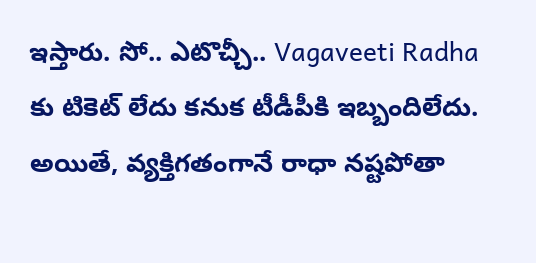ఇస్తారు. సో.. ఎటొచ్చీ.. Vagaveeti Radha కు టికెట్ లేదు కనుక టీడీపీకి ఇబ్బందిలేదు. అయితే, వ్యక్తిగతంగానే రాధా నష్టపోతా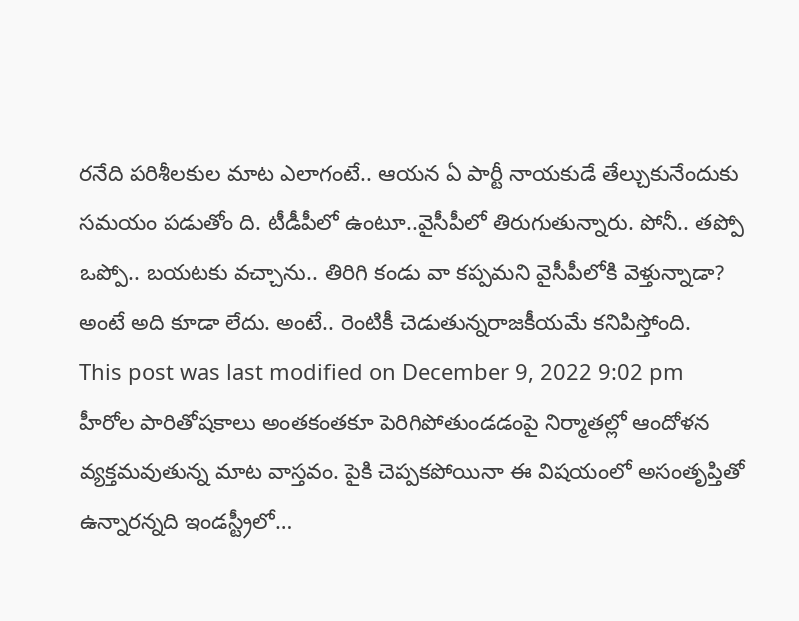రనేది పరిశీలకుల మాట ఎలాగంటే.. ఆయన ఏ పార్టీ నాయకుడే తేల్చుకునేందుకు సమయం పడుతోం ది. టీడీపీలో ఉంటూ..వైసీపీలో తిరుగుతున్నారు. పోనీ.. తప్పో ఒప్పో.. బయటకు వచ్చాను.. తిరిగి కండు వా కప్పమని వైసీపీలోకి వెళ్తున్నాడా? అంటే అది కూడా లేదు. అంటే.. రెంటికీ చెడుతున్నరాజకీయమే కనిపిస్తోంది.
This post was last modified on December 9, 2022 9:02 pm
హీరోల పారితోషకాలు అంతకంతకూ పెరిగిపోతుండడంపై నిర్మాతల్లో ఆందోళన వ్యక్తమవుతున్న మాట వాస్తవం. పైకి చెప్పకపోయినా ఈ విషయంలో అసంతృప్తితో ఉన్నారన్నది ఇండస్ట్రీలో…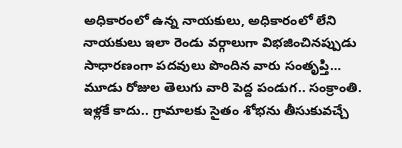అధికారంలో ఉన్న నాయకులు, అధికారంలో లేని నాయకులు ఇలా రెండు వర్గాలుగా విభజించినప్పుడు సాధారణంగా పదవులు పొందిన వారు సంతృప్తి…
మూడు రోజుల తెలుగు వారి పెద్ద పండుగ.. సంక్రాంతి. ఇళ్లకే కాదు.. గ్రామాలకు సైతం శోభను తీసుకువచ్చే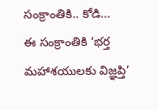సంక్రాంతికి.. కోడి…
ఈ సంక్రాంతికి ‘భర్త మహాశయులకు విజ్ఞప్తి’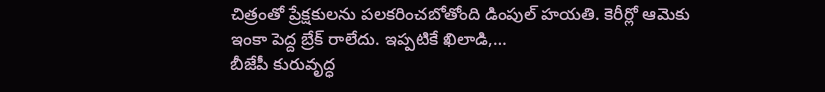చిత్రంతో ప్రేక్షకులను పలకరించబోతోంది డింపుల్ హయతి. కెరీర్లో ఆమెకు ఇంకా పెద్ద బ్రేక్ రాలేదు. ఇప్పటికే ఖిలాడి,…
బీజేపీ కురువృద్ధ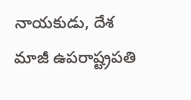నాయకుడు, దేశ మాజీ ఉపరాష్ట్రపతి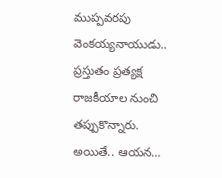ముప్పవరపు వెంకయ్యనాయుడు.. ప్రస్తుతం ప్రత్యక్ష రాజకీయాల నుంచి తప్పుకొన్నారు. అయితే.. ఆయన…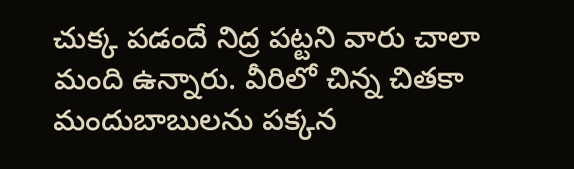చుక్క పడందే నిద్ర పట్టని వారు చాలా మంది ఉన్నారు. వీరిలో చిన్న చితకా మందుబాబులను పక్కన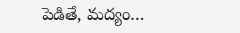పెడితే, మద్యం…